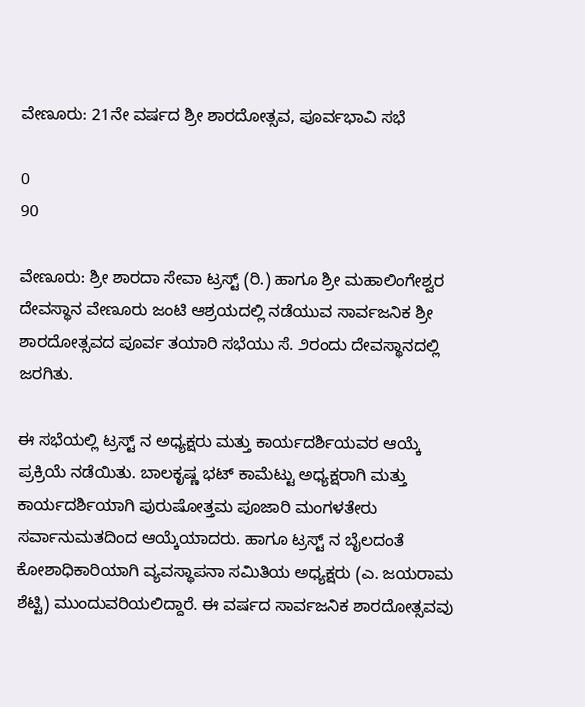ವೇಣೂರು: 21ನೇ ವರ್ಷದ ಶ್ರೀ ಶಾರದೋತ್ಸವ, ಪೂರ್ವಭಾವಿ ಸಭೆ

0
90

ವೇಣೂರು: ಶ್ರೀ ಶಾರದಾ ಸೇವಾ ಟ್ರಸ್ಟ್ (ರಿ.) ಹಾಗೂ ಶ್ರೀ ಮಹಾಲಿಂಗೇಶ್ವರ ದೇವಸ್ಥಾನ ವೇಣೂರು ಜಂಟಿ ಆಶ್ರಯದಲ್ಲಿ ನಡೆಯುವ ಸಾರ್ವಜನಿಕ ಶ್ರೀ ಶಾರದೋತ್ಸವದ ಪೂರ್ವ ತಯಾರಿ ಸಭೆಯು ಸೆ. ೨ರಂದು ದೇವಸ್ಥಾನದಲ್ಲಿ ಜರಗಿತು.

ಈ ಸಭೆಯಲ್ಲಿ ಟ್ರಸ್ಟ್ ನ ಅಧ್ಯಕ್ಷರು ಮತ್ತು ಕಾರ್ಯದರ್ಶಿಯವರ ಆಯ್ಕೆ ಪ್ರಕ್ರಿಯೆ ನಡೆಯಿತು. ಬಾಲಕೃಷ್ಣ ಭಟ್ ಕಾಮೆಟ್ಟು ಅಧ್ಯಕ್ಷರಾಗಿ ಮತ್ತು ಕಾರ್ಯದರ್ಶಿಯಾಗಿ ಪುರುಷೋತ್ತಮ ಪೂಜಾರಿ ಮಂಗಳತೇರು ಸರ್ವಾನುಮತದಿಂದ ಆಯ್ಕೆಯಾದರು. ಹಾಗೂ ಟ್ರಸ್ಟ್ ನ ಬೈಲದಂತೆ ಕೋಶಾಧಿಕಾರಿಯಾಗಿ ವ್ಯವಸ್ಥಾಪನಾ ಸಮಿತಿಯ ಅಧ್ಯಕ್ಷರು (ಎ. ಜಯರಾಮ ಶೆಟ್ಟಿ) ಮುಂದುವರಿಯಲಿದ್ದಾರೆ. ಈ ವರ್ಷದ ಸಾರ್ವಜನಿಕ ಶಾರದೋತ್ಸವವು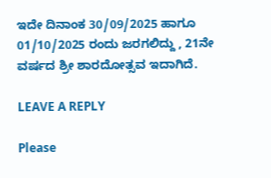ಇದೇ ದಿನಾಂಕ 30/09/2025 ಹಾಗೂ 01/10/2025 ರಂದು ಜರಗಲಿದ್ದು , 21ನೇ ವರ್ಷದ ಶ್ರೀ ಶಾರದೋತ್ಸವ ಇದಾಗಿದೆ.

LEAVE A REPLY

Please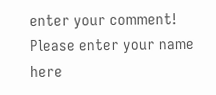enter your comment!
Please enter your name here